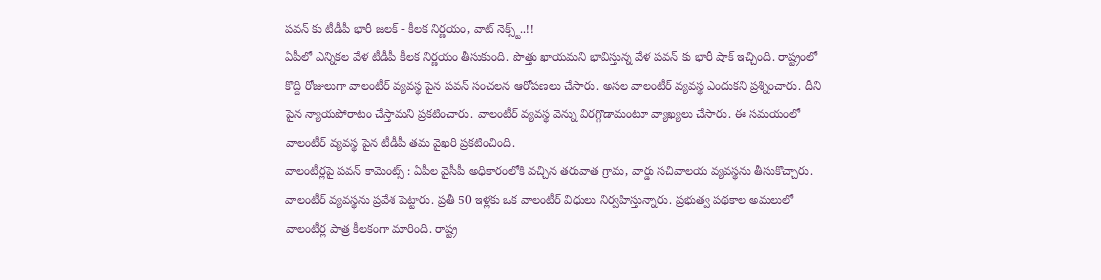పవన్ కు టీడీపీ భారీ జలక్ - కీలక నిర్ణయం, వాట్ నెక్స్ట్..!!
ఏపీలో ఎన్నికల వేళ టీడీపీ కీలక నిర్ణయం తీసుకుంది. పొత్తు ఖాయమని భావిస్తున్న వేళ పవన్ కు భారీ షాక్ ఇచ్చింది. రాష్ట్రంలో కొద్ది రోజులుగా వాలంటీర్ వ్యవస్థ పైన పవన్ సంచలన ఆరోపణలు చేసారు. అసల వాలంటీర్ వ్యవస్థ ఎందుకని ప్రశ్నించారు. దీని పైన న్యాయపోరాటం చేస్తామని ప్రకటించారు. వాలంటీర్ వ్యవస్థ వెన్ను విరగ్గొడామంటూ వ్యాఖ్యలు చేసారు. ఈ సమయంలో వాలంటీర్ వ్యవస్థ పైన టీడీపీ తమ వైఖరి ప్రకటించింది.
వాలంటీర్లపై పవన్ కామెంట్స్ : ఏపీల వైసీపీ అధికారంలోకి వచ్చిన తరువాత గ్రామ, వార్డు సచివాలయ వ్యవస్థను తీసుకొచ్చారు. వాలంటీర్ వ్యవస్థను ప్రవేశ పెట్టారు. ప్రతీ 50 ఇళ్లకు ఒక వాలంటీర్ విధులు నిర్వహిస్తున్నారు. ప్రభుత్వ పథకాల అమలులో వాలంటీర్ల పాత్ర కీలకంగా మారింది. రాష్ట్ర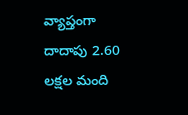వ్యాప్తంగా దాదాపు 2.60 లక్షల మంది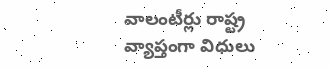వాలంటీర్లు రాష్ట్ర వ్యాప్తంగా విధులు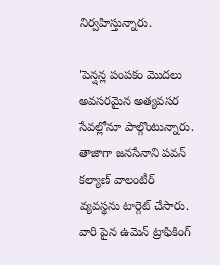నిర్వహిస్తున్నారు.

'పెన్షన్ల పంపకం మొదలు అవసరమైన అత్యవసర సేవల్లోనూ పాల్గొంటున్నారు. తాజాగా జనసేనాని పవన్ కల్యాణ్ వాలంటీర్ వ్యవస్థను టార్గెట్ చేసారు. వారి పైన ఉమెన్ ట్రాఫికింగ్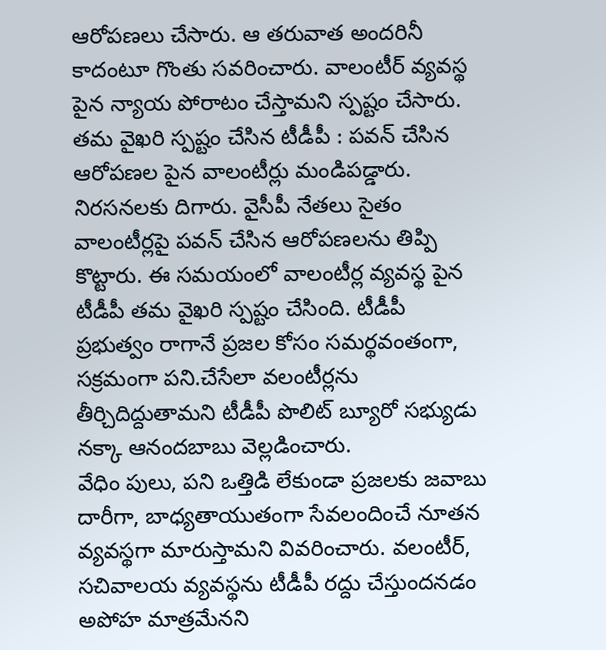ఆరోపణలు చేసారు. ఆ తరువాత అందరినీ కాదంటూ గొంతు సవరించారు. వాలంటీర్ వ్యవస్థ పైన న్యాయ పోరాటం చేస్తామని స్పష్టం చేసారు.
తమ వైఖరి స్పష్టం చేసిన టీడీపీ : పవన్ చేసిన ఆరోపణల పైన వాలంటీర్లు మండిపడ్డారు. నిరసనలకు దిగారు. వైసీపీ నేతలు సైతం వాలంటీర్లపై పవన్ చేసిన ఆరోపణలను తిప్పి కొట్టారు. ఈ సమయంలో వాలంటీర్ల వ్యవస్థ పైన టీడీపీ తమ వైఖరి స్పష్టం చేసింది. టీడీపీ ప్రభుత్వం రాగానే ప్రజల కోసం సమర్థవంతంగా, సక్రమంగా పని.చేసేలా వలంటీర్లను తీర్చిదిద్దుతామని టీడీపీ పొలిట్ బ్యూరో సభ్యుడు నక్కా ఆనందబాబు వెల్లడించారు.
వేధిం పులు, పని ఒత్తిడి లేకుండా ప్రజలకు జవాబు దారీగా, బాధ్యతాయుతంగా సేవలందించే నూతన వ్యవస్థగా మారుస్తామని వివరించారు. వలంటీర్, సచివాలయ వ్యవస్థను టీడీపీ రద్దు చేస్తుందనడం అపోహ మాత్రమేనని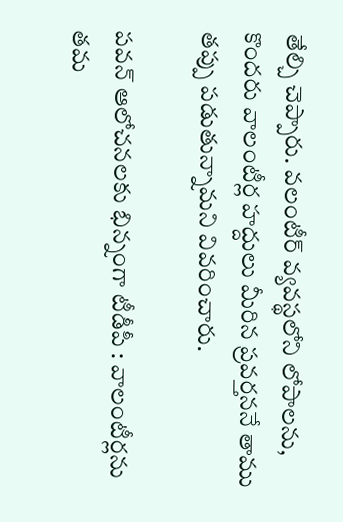తేల్చి చెప్పారు. వలంటీర్ వ్యవస్థలోని లోపాలను, కొందరు వాలంటీర్ల హద్దులు మీరిన ప్రవర్తననే తాము తప్పు పడుతున్నామని వివరించారు.

పవన్ ఆలోచనలకు భిన్నంగా టీడీపీ : వాలంటీర్లను తమ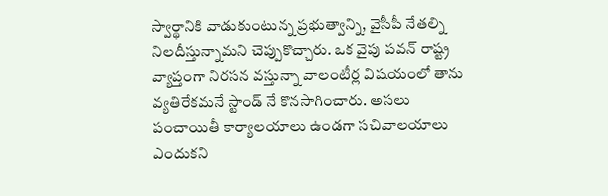స్వార్థానికి వాడుకుంటున్న ప్రభుత్వాన్ని, వైసీపీ నేతల్ని నిలదీస్తున్నామని చెప్పుకొచ్చారు. ఒక వైపు పవన్ రాష్ట్ర వ్యాప్తంగా నిరసన వస్తున్నా వాలంటీర్ల విషయంలో తాను వ్యతిరేకమనే స్టాండ్ నే కొనసాగించారు. అసలు పంచాయితీ కార్యాలయాలు ఉండగా సచివాలయాలు ఎందుకని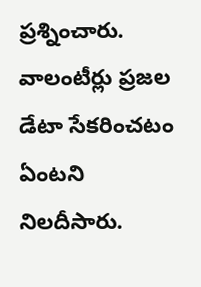ప్రశ్నించారు.
వాలంటీర్లు ప్రజల డేటా సేకరించటం ఏంటని నిలదీసారు.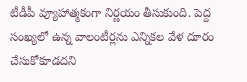టీడీపీ వ్యూహాత్మకంగా నిర్ణయం తీసుకుంది. పెద్ద సంఖ్యలో ఉన్న వాలంటీర్లను ఎన్నికల వేళ దూరం చేసుకోకూడదని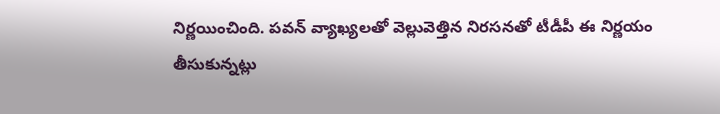నిర్ణయించింది. పవన్ వ్యాఖ్యలతో వెల్లువెత్తిన నిరసనతో టీడీపీ ఈ నిర్ణయం తీసుకున్నట్లు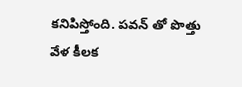కనిపిస్తోంది. పవన్ తో పొత్తు వేళ కీలక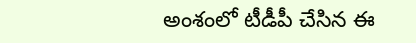అంశంలో టీడీపీ చేసిన ఈ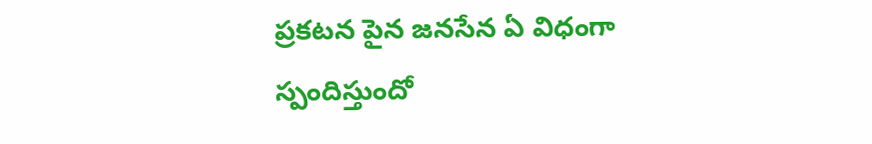ప్రకటన పైన జనసేన ఏ విధంగా స్పందిస్తుందో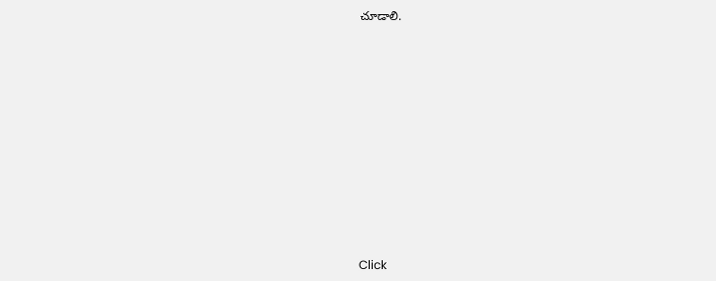చూడాలి.












Click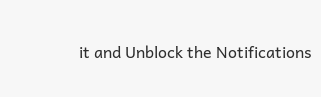it and Unblock the Notifications